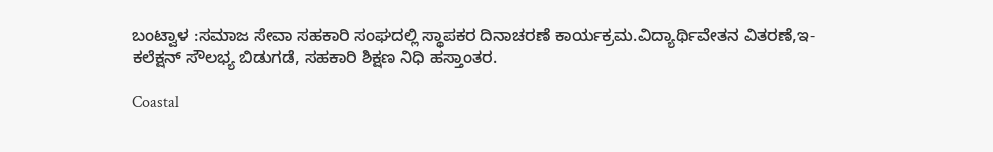ಬಂಟ್ವಾಳ :ಸಮಾಜ ಸೇವಾ ಸಹಕಾರಿ ಸಂಘದಲ್ಲಿ ಸ್ಥಾಪಕರ ದಿನಾಚರಣೆ ಕಾರ್ಯಕ್ರಮ.ವಿದ್ಯಾರ್ಥಿವೇತನ ವಿತರಣೆ,ಇ-ಕಲೆಕ್ಷನ್ ಸೌಲಭ್ಯ ಬಿಡುಗಡೆ, ಸಹಕಾರಿ ಶಿಕ್ಷಣ ನಿಧಿ ಹಸ್ತಾಂತರ.

Coastal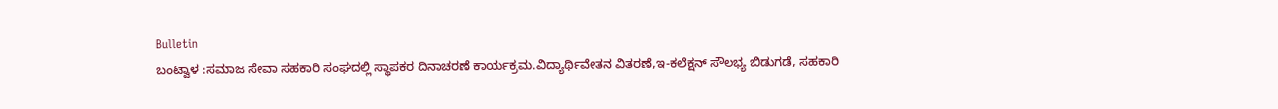Bulletin
ಬಂಟ್ವಾಳ :ಸಮಾಜ ಸೇವಾ ಸಹಕಾರಿ ಸಂಘದಲ್ಲಿ ಸ್ಥಾಪಕರ ದಿನಾಚರಣೆ ಕಾರ್ಯಕ್ರಮ.ವಿದ್ಯಾರ್ಥಿವೇತನ ವಿತರಣೆ,ಇ-ಕಲೆಕ್ಷನ್ ಸೌಲಭ್ಯ ಬಿಡುಗಡೆ, ಸಹಕಾರಿ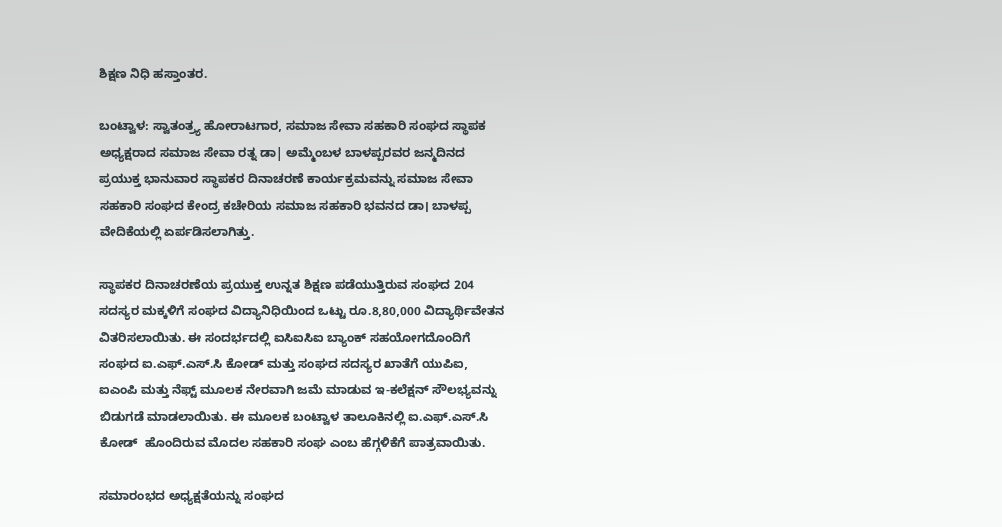ಶಿಕ್ಷಣ ನಿಧಿ ಹಸ್ತಾಂತರ.

ಬಂಟ್ವಾಳ: ಸ್ವಾತಂತ್ರ್ಯ ಹೋರಾಟಗಾರ, ಸಮಾಜ ಸೇವಾ ಸಹಕಾರಿ ಸಂಘದ ಸ್ಥಾಪಕ ಅಧ್ಯಕ್ಷರಾದ ಸಮಾಜ ಸೇವಾ ರತ್ನ ಡಾ| ಅಮ್ಮೆಂಬಳ ಬಾಳಪ್ಪರವರ ಜನ್ಮದಿನದ ಪ್ರಯುಕ್ತ ಭಾನುವಾರ ಸ್ಥಾಪಕರ ದಿನಾಚರಣೆ ಕಾರ್ಯಕ್ರಮವನ್ನು ಸಮಾಜ ಸೇವಾ ಸಹಕಾರಿ ಸಂಘದ ಕೇಂದ್ರ ಕಚೇರಿಯ ಸಮಾಜ ಸಹಕಾರಿ ಭವನದ ಡಾ। ಬಾಳಪ್ಪ ವೇದಿಕೆಯಲ್ಲಿ ಏರ್ಪಡಿಸಲಾಗಿತ್ತು.

ಸ್ಥಾಪಕರ ದಿನಾಚರಣೆಯ ಪ್ರಯುಕ್ತ ಉನ್ನತ ಶಿಕ್ಷಣ ಪಡೆಯುತ್ತಿರುವ ಸಂಘದ 204 ಸದಸ್ಯರ ಮಕ್ಕಳಿಗೆ ಸಂಘದ ವಿದ್ಯಾನಿಧಿಯಿಂದ ಒಟ್ಟು ರೂ.8,80,000 ವಿದ್ಯಾರ್ಥಿವೇತನ ವಿತರಿಸಲಾಯಿತು. ಈ ಸಂದರ್ಭದಲ್ಲಿ ಐಸಿಐಸಿಐ ಬ್ಯಾಂಕ್ ಸಹಯೋಗದೊಂದಿಗೆ ಸಂಘದ ಐ.ಎಫ್.ಎಸ್.ಸಿ ಕೋಡ್ ಮತ್ತು ಸಂಘದ ಸದಸ್ಯರ ಖಾತೆಗೆ ಯುಪಿಐ, ಐಎಂಪಿ ಮತ್ತು ನೆಫ್ಟ್ ಮೂಲಕ ನೇರವಾಗಿ ಜಮೆ ಮಾಡುವ ಇ-ಕಲೆಕ್ಷನ್ ಸೌಲಭ್ಯವನ್ನು ಬಿಡುಗಡೆ ಮಾಡಲಾಯಿತು. ಈ ಮೂಲಕ ಬಂಟ್ವಾಳ ತಾಲೂಕಿನಲ್ಲಿ ಐ.ಎಫ್.ಎಸ್.ಸಿ ಕೋಡ್  ಹೊಂದಿರುವ ಮೊದಲ ಸಹಕಾರಿ ಸಂಘ ಎಂಬ ಹೆಗ್ಗಳಿಕೆಗೆ ಪಾತ್ರವಾಯಿತು.

ಸಮಾರಂಭದ ಅಧ್ಯಕ್ಷತೆಯನ್ನು ಸಂಘದ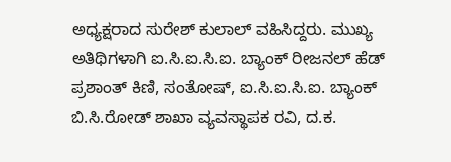ಅಧ್ಯಕ್ಷರಾದ ಸುರೇಶ್ ಕುಲಾಲ್ ವಹಿಸಿದ್ದರು. ಮುಖ್ಯ ಅತಿಥಿಗಳಾಗಿ ಐ.ಸಿ.ಐ.ಸಿ.ಐ. ಬ್ಯಾಂಕ್ ರೀಜನಲ್ ಹೆಡ್ ಪ್ರಶಾಂತ್ ಕಿಣಿ, ಸಂತೋಷ್, ಐ.ಸಿ.ಐ.ಸಿ.ಐ. ಬ್ಯಾಂಕ್ ಬಿ.ಸಿ.ರೋಡ್ ಶಾಖಾ ವ್ಯವಸ್ಥಾಪಕ ರವಿ, ದ.ಕ.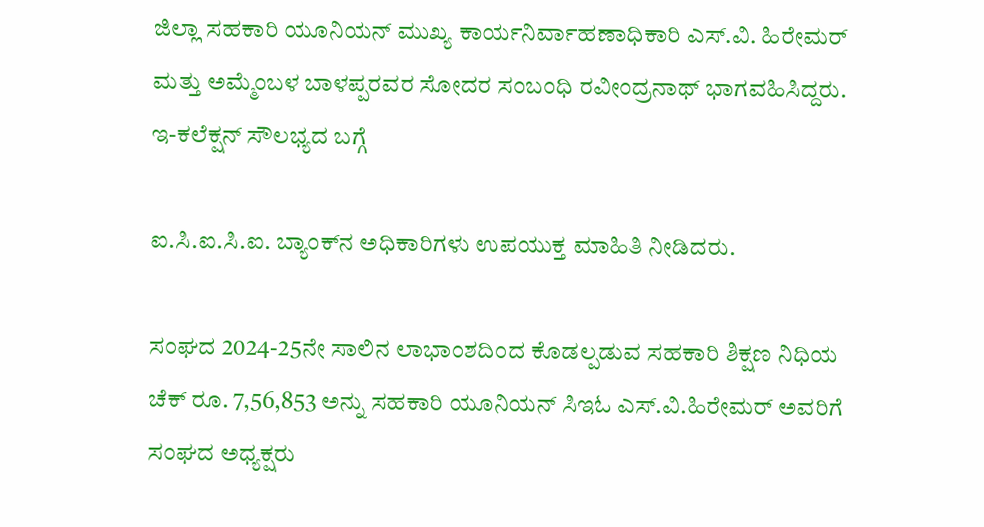ಜಿಲ್ಲಾ ಸಹಕಾರಿ ಯೂನಿಯನ್ ಮುಖ್ಯ ಕಾರ್ಯನಿರ್ವಾಹಣಾಧಿಕಾರಿ ಎಸ್‌.ವಿ. ಹಿರೇಮರ್ ಮತ್ತು ಅಮ್ಮೆಂಬಳ ಬಾಳಪ್ಪರವರ ಸೋದರ ಸಂಬಂಧಿ ರವೀಂದ್ರನಾಥ್ ಭಾಗವಹಿಸಿದ್ದರು. ಇ-ಕಲೆಕ್ಷನ್ ಸೌಲಭ್ಯದ ಬಗ್ಗೆ

ಐ.ಸಿ.ಐ.ಸಿ.ಐ. ಬ್ಯಾಂಕ್‌ನ ಅಧಿಕಾರಿಗಳು ಉಪಯುಕ್ತ ಮಾಹಿತಿ ನೀಡಿದರು.

ಸಂಘದ 2024-25ನೇ ಸಾಲಿನ ಲಾಭಾಂಶದಿಂದ ಕೊಡಲ್ಪಡುವ ಸಹಕಾರಿ ಶಿಕ್ಷಣ ನಿಧಿಯ ಚೆಕ್ ರೂ. 7,56,853 ಅನ್ನು ಸಹಕಾರಿ ಯೂನಿಯನ್ ಸಿಇಓ ಎಸ್.ವಿ.ಹಿರೇಮರ್ ಅವರಿಗೆ ಸಂಘದ ಅಧ್ಯಕ್ಷರು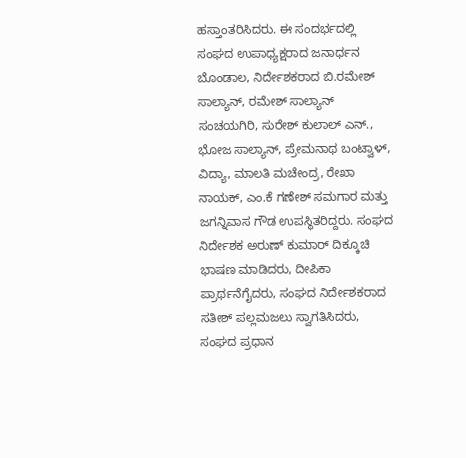ಹಸ್ತಾಂತರಿಸಿದರು. ಈ ಸಂದರ್ಭದಲ್ಲಿ ಸಂಘದ ಉಪಾಧ್ಯಕ್ಷರಾದ ಜನಾರ್ಧನ ಬೊಂಡಾಲ, ನಿರ್ದೇಶಕರಾದ ಬಿ.ರಮೇಶ್ ಸಾಲ್ಯಾನ್, ರಮೇಶ್ ಸಾಲ್ಯಾನ್ ಸಂಚಯಗಿರಿ, ಸುರೇಶ್ ಕುಲಾಲ್ ಎನ್., ಭೋಜ ಸಾಲ್ಯಾನ್, ಪ್ರೇಮನಾಥ ಬಂಟ್ವಾಳ್, ವಿದ್ಯಾ, ಮಾಲತಿ ಮಚೇಂದ್ರ, ರೇಖಾ ನಾಯಕ್, ಎಂ.ಕೆ ಗಣೇಶ್‌ ಸಮಗಾರ ಮತ್ತು ಜಗನ್ನಿವಾಸ ಗೌಡ ಉಪಸ್ಥಿತರಿದ್ದರು. ಸಂಘದ ನಿರ್ದೇಶಕ ಅರುಣ್ ಕುಮಾ‌ರ್ ದಿಕ್ಕೂಚಿ ಭಾಷಣ ಮಾಡಿದರು, ದೀಪಿಕಾ ಪ್ರಾರ್ಥನೆಗೈದರು, ಸಂಘದ ನಿರ್ದೇಶಕರಾದ ಸತೀಶ್ ಪಲ್ಲಮಜಲು ಸ್ವಾಗತಿಸಿದರು, ಸಂಘದ ಪ್ರಧಾನ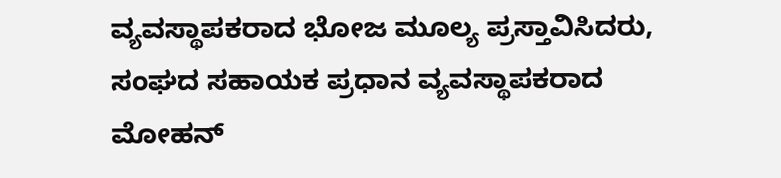ವ್ಯವಸ್ಥಾಪಕರಾದ ಭೋಜ ಮೂಲ್ಯ ಪ್ರಸ್ತಾವಿಸಿದರು, ಸಂಘದ ಸಹಾಯಕ ಪ್ರಧಾನ ವ್ಯವಸ್ಥಾಪಕರಾದ ಮೋಹನ್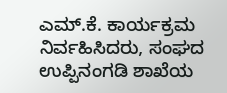ಎಮ್.ಕೆ. ಕಾರ್ಯಕ್ರಮ ನಿರ್ವಹಿಸಿದರು, ಸಂಘದ ಉಪ್ಪಿನಂಗಡಿ ಶಾಖೆಯ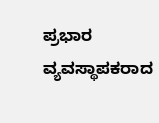ಪ್ರಭಾರ ವ್ಯವಸ್ಥಾಪಕರಾದ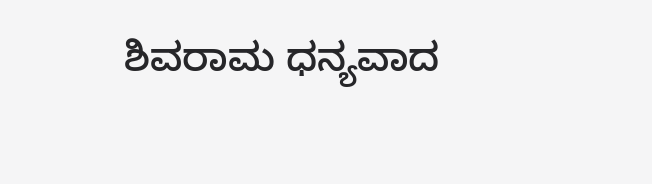ಶಿವರಾಮ ಧನ್ಯವಾದ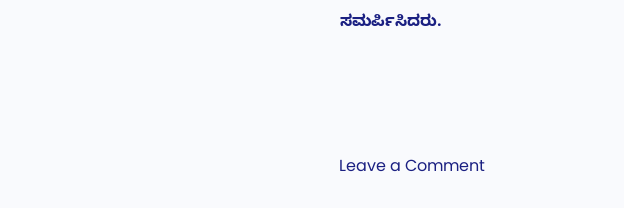ಸಮರ್ಪಿಸಿದರು.






Leave a Comment